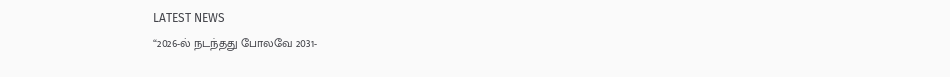LATEST NEWS
“2026-ல் நடந்தது போலவே 2031-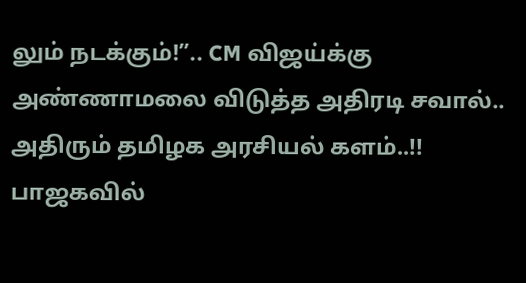லும் நடக்கும்!”.. CM விஜய்க்கு அண்ணாமலை விடுத்த அதிரடி சவால்.. அதிரும் தமிழக அரசியல் களம்..!!
பாஜகவில்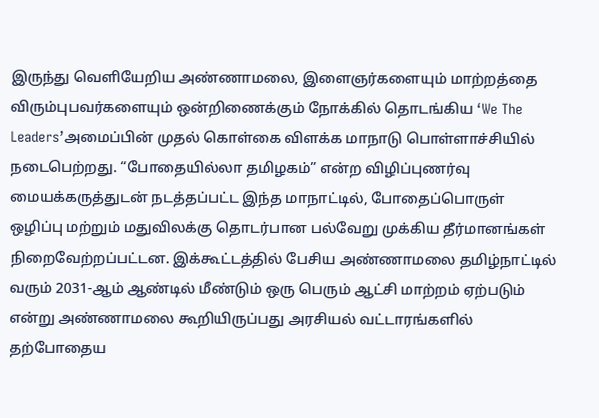இருந்து வெளியேறிய அண்ணாமலை, இளைஞர்களையும் மாற்றத்தை விரும்புபவர்களையும் ஒன்றிணைக்கும் நோக்கில் தொடங்கிய ‘We The Leaders’அமைப்பின் முதல் கொள்கை விளக்க மாநாடு பொள்ளாச்சியில் நடைபெற்றது. “போதையில்லா தமிழகம்” என்ற விழிப்புணர்வு மையக்கருத்துடன் நடத்தப்பட்ட இந்த மாநாட்டில், போதைப்பொருள் ஒழிப்பு மற்றும் மதுவிலக்கு தொடர்பான பல்வேறு முக்கிய தீர்மானங்கள் நிறைவேற்றப்பட்டன. இக்கூட்டத்தில் பேசிய அண்ணாமலை தமிழ்நாட்டில் வரும் 2031-ஆம் ஆண்டில் மீண்டும் ஒரு பெரும் ஆட்சி மாற்றம் ஏற்படும் என்று அண்ணாமலை கூறியிருப்பது அரசியல் வட்டாரங்களில் தற்போதைய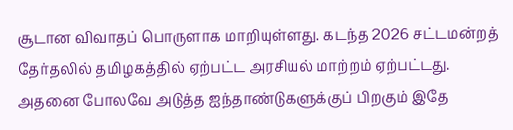சூடான விவாதப் பொருளாக மாறியுள்ளது. கடந்த 2026 சட்டமன்றத் தேர்தலில் தமிழகத்தில் ஏற்பட்ட அரசியல் மாற்றம் ஏற்பட்டது.
அதனை போலவே அடுத்த ஐந்தாண்டுகளுக்குப் பிறகும் இதே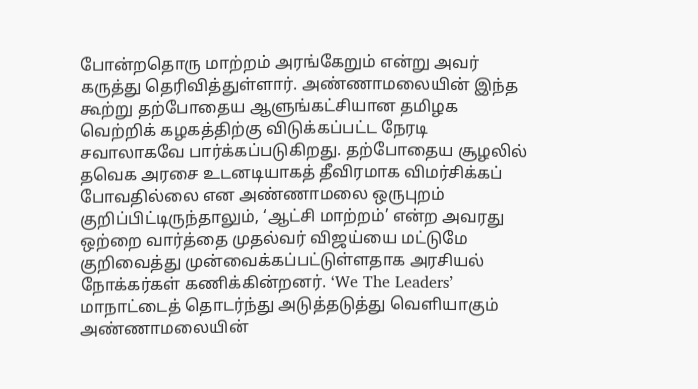போன்றதொரு மாற்றம் அரங்கேறும் என்று அவர் கருத்து தெரிவித்துள்ளார். அண்ணாமலையின் இந்த கூற்று தற்போதைய ஆளுங்கட்சியான தமிழக வெற்றிக் கழகத்திற்கு விடுக்கப்பட்ட நேரடி சவாலாகவே பார்க்கப்படுகிறது. தற்போதைய சூழலில் தவெக அரசை உடனடியாகத் தீவிரமாக விமர்சிக்கப் போவதில்லை என அண்ணாமலை ஒருபுறம் குறிப்பிட்டிருந்தாலும், ‘ஆட்சி மாற்றம்’ என்ற அவரது ஒற்றை வார்த்தை முதல்வர் விஜய்யை மட்டுமே குறிவைத்து முன்வைக்கப்பட்டுள்ளதாக அரசியல் நோக்கர்கள் கணிக்கின்றனர். ‘We The Leaders’ மாநாட்டைத் தொடர்ந்து அடுத்தடுத்து வெளியாகும் அண்ணாமலையின்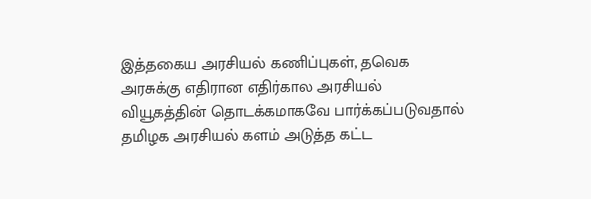இத்தகைய அரசியல் கணிப்புகள், தவெக அரசுக்கு எதிரான எதிர்கால அரசியல் வியூகத்தின் தொடக்கமாகவே பார்க்கப்படுவதால் தமிழக அரசியல் களம் அடுத்த கட்ட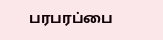பரபரப்பை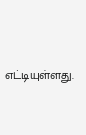எட்டியுள்ளது.